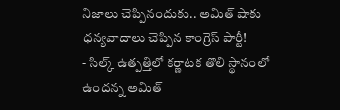నిజాలు చెప్పినందుకు.. అమిత్ షాకు ధన్యవాదాలు చెప్పిన కాంగ్రెస్ పార్టీ!
- సిల్క్ ఉత్పత్తిలో కర్ణాటక తొలి స్థానంలో ఉందన్న అమిత్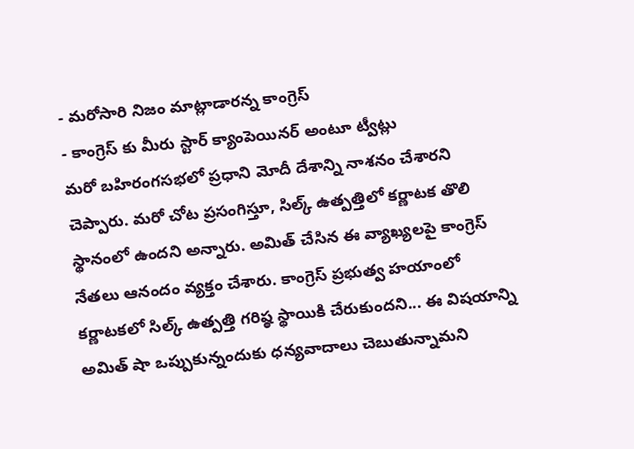- మరోసారి నిజం మాట్లాడారన్న కాంగ్రెస్
- కాంగ్రెస్ కు మీరు స్టార్ క్యాంపెయినర్ అంటూ ట్వీట్లు
మరో బహిరంగసభలో ప్రధాని మోదీ దేశాన్ని నాశనం చేశారని చెప్పారు. మరో చోట ప్రసంగిస్తూ, సిల్క్ ఉత్పత్తిలో కర్ణాటక తొలి స్థానంలో ఉందని అన్నారు. అమిత్ చేసిన ఈ వ్యాఖ్యలపై కాంగ్రెస్ నేతలు ఆనందం వ్యక్తం చేశారు. కాంగ్రెస్ ప్రభుత్వ హయాంలో కర్ణాటకలో సిల్క్ ఉత్పత్తి గరిష్ఠ స్థాయికి చేరుకుందని... ఈ విషయాన్ని అమిత్ షా ఒప్పుకున్నందుకు ధన్యవాదాలు చెబుతున్నామని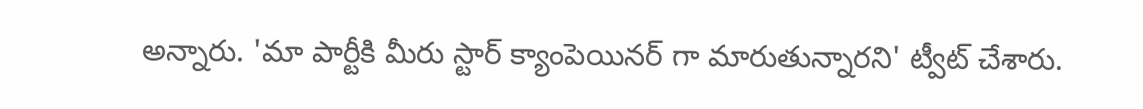అన్నారు. 'మా పార్టీకి మీరు స్టార్ క్యాంపెయినర్ గా మారుతున్నారని' ట్వీట్ చేశారు.